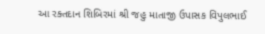આ રક્તદાન શિબિરમાં શ્રી જહુ માતાજી ઉપાસક વિપુલભાઈ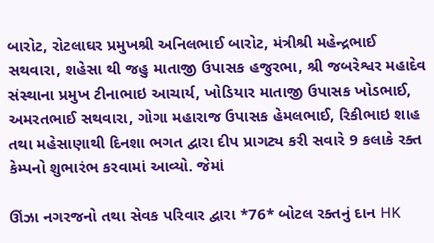બારોટ, રોટલાઘર પ્રમુખશ્રી અનિલભાઈ બારોટ, મંત્રીશ્રી મહેન્દ્રભાઈ સથવારા, શહેસા થી જહુ માતાજી ઉપાસક હજુરભા, શ્રી જબરેશ્વર મહાદેવ સંસ્થાના પ્રમુખ ટીનાભાઇ આચાર્ય, ખોડિયાર માતાજી ઉપાસક ખોડભાઈ, અમરતભાઈ સથવારા, ગોગા મહારાજ ઉપાસક હેમલભાઈ, રિકીભાઇ શાહ તથા મહેસાણાથી દિનશા ભગત દ્વારા દીપ પ્રાગટ્ય કરી સવારે 9 કલાકે રક્ત કેમ્પનો શુભારંભ કરવામાં આવ્યો. જેમાં

ઊંઝા નગરજનો તથા સેવક પરિવાર દ્વારા *76* બોટલ રક્તનું દાન HK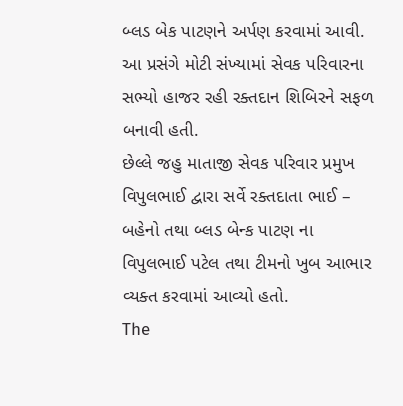બ્લડ બેક પાટણને અર્પણ કરવામાં આવી.
આ પ્રસંગે મોટી સંખ્યામાં સેવક પરિવારના સભ્યો હાજર રહી રક્તદાન શિબિરને સફળ બનાવી હતી.
છેલ્લે જહુ માતાજી સેવક પરિવાર પ્રમુખ વિપુલભાઈ દ્વારા સર્વે રક્તદાતા ભાઈ – બહેનો તથા બ્લડ બેન્ક પાટણ ના વિપુલભાઈ પટેલ તથા ટીમનો ખુબ આભાર વ્યક્ત કરવામાં આવ્યો હતો.
The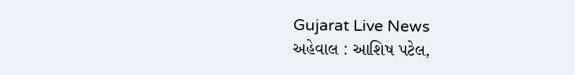Gujarat Live News
અહેવાલ : આશિષ પટેલ,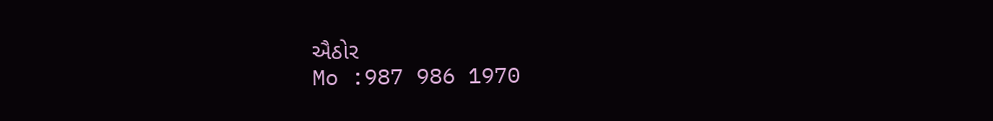ઐઠોર
Mo :987 986 1970